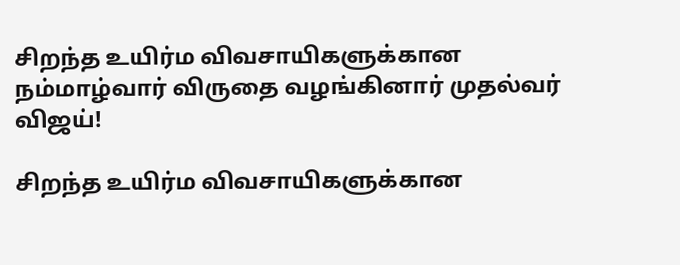சிறந்த உயிர்ம விவசாயிகளுக்கான நம்மாழ்வார் விருதை வழங்கினார் முதல்வர் விஜய்!

சிறந்த உயிர்ம விவசாயிகளுக்கான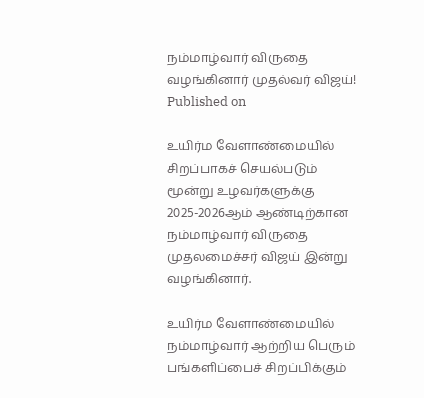நம்மாழ்வார் விருதை வழங்கினார் முதல்வர் விஜய்!
Published on

உயிர்ம வேளாண்மையில் சிறப்பாகச் செயல்படும் மூன்று உழவர்களுக்கு 2025-2026ஆம் ஆண்டிற்கான நம்மாழ்வார் விருதை முதலமைச்சர் விஜய் இன்று வழங்கினார்.

உயிர்ம வேளாண்மையில் நம்மாழ்வார் ஆற்றிய பெரும் பங்களிப்பைச் சிறப்பிக்கும்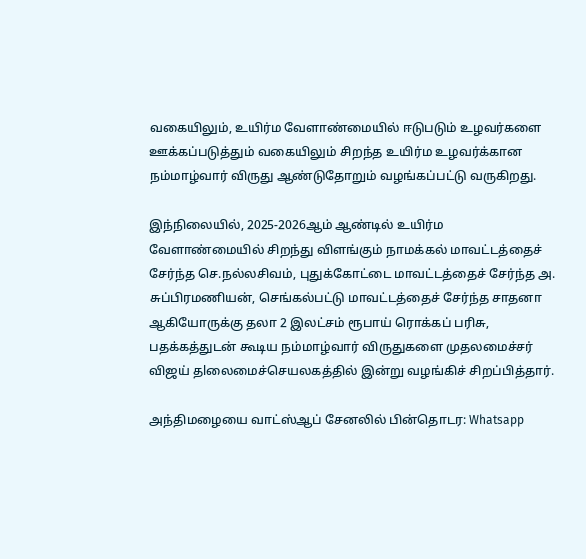வகையிலும், உயிர்ம வேளாண்மையில் ஈடுபடும் உழவர்களை ஊக்கப்படுத்தும் வகையிலும் சிறந்த உயிர்ம உழவர்க்கான நம்மாழ்வார் விருது ஆண்டுதோறும் வழங்கப்பட்டு வருகிறது.

இந்நிலையில், 2025-2026ஆம் ஆண்டில் உயிர்ம வேளாண்மையில் சிறந்து விளங்கும் நாமக்கல் மாவட்டத்தைச் சேர்ந்த செ.நல்லசிவம், புதுக்கோட்டை மாவட்டத்தைச் சேர்ந்த அ. சுப்பிரமணியன், செங்கல்பட்டு மாவட்டத்தைச் சேர்ந்த சாதனா ஆகியோருக்கு தலா 2 இலட்சம் ரூபாய் ரொக்கப் பரிசு, பதக்கத்துடன் கூடிய நம்மாழ்வார் விருதுகளை முதலமைச்சர் விஜய் தlலைமைச்செயலகத்தில் இன்று வழங்கிச் சிறப்பித்தார்.

அந்திமழையை வாட்ஸ்ஆப் சேனலில் பின்தொடர: Whatsapp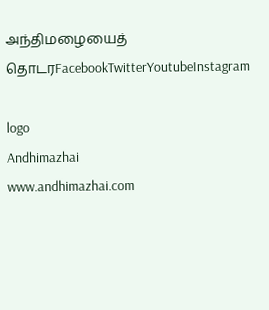அந்திமழையைத் தொடரFacebookTwitterYoutubeInstagram

logo
Andhimazhai
www.andhimazhai.com